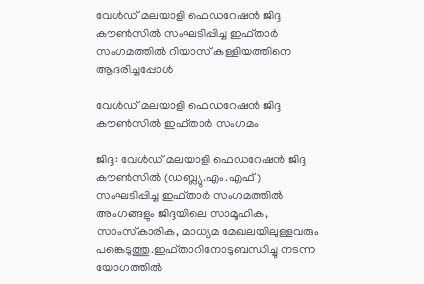വേൾഡ് മലയാളി ഫെഡറേഷൻ ജിദ്ദ കൗൺസിൽ സംഘടിപ്പിച്ച ഇഫ്താർ സംഗമത്തിൽ റിയാസ് കള്ളിയത്തിനെ ആദരിച്ചപ്പോൾ

വേൾഡ് മലയാളി ഫെഡറേഷൻ ജിദ്ദ കൗൺസിൽ ഇഫ്താർ സംഗമം

ജിദ്ദ: വേൾഡ് മലയാളി ഫെഡറേഷൻ ജിദ്ദ കൗൺസിൽ (ഡബ്ല്യു.എം.എഫ്) സംഘടിപ്പിച്ച ഇഫ്താർ സംഗമത്തിൽ അംഗങ്ങളും ജിദ്ദയിലെ സാമൂഹിക, സാംസ്‌കാരിക, മാധ്യമ മേഖലയിലുള്ളവരും പങ്കെടുത്തു.ഇഫ്താറിനോടുബന്ധിച്ചു നടന്ന യോഗത്തിൽ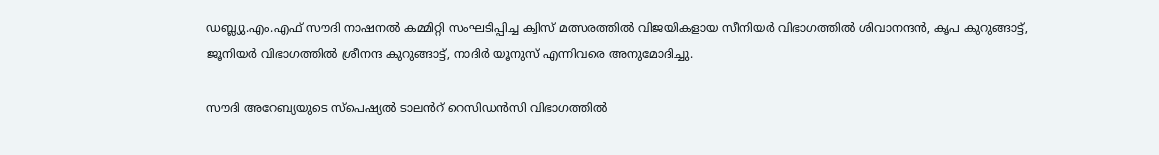ഡബ്ല്യു.എം.എഫ് സൗദി നാഷനൽ കമ്മിറ്റി സംഘടിപ്പിച്ച ക്വിസ് മത്സരത്തിൽ വിജയികളായ സീനിയർ വിഭാഗത്തിൽ ശിവാനന്ദൻ, കൃപ കുറുങ്ങാട്ട്, ജൂനിയർ വിഭാഗത്തിൽ ശ്രീനന്ദ കുറുങ്ങാട്ട്, നാദിർ യൂനുസ് എന്നിവരെ അനുമോദിച്ചു.

സൗദി അറേബ്യയുടെ സ്പെഷ്യൽ ടാലൻറ് റെസിഡൻസി വിഭാഗത്തിൽ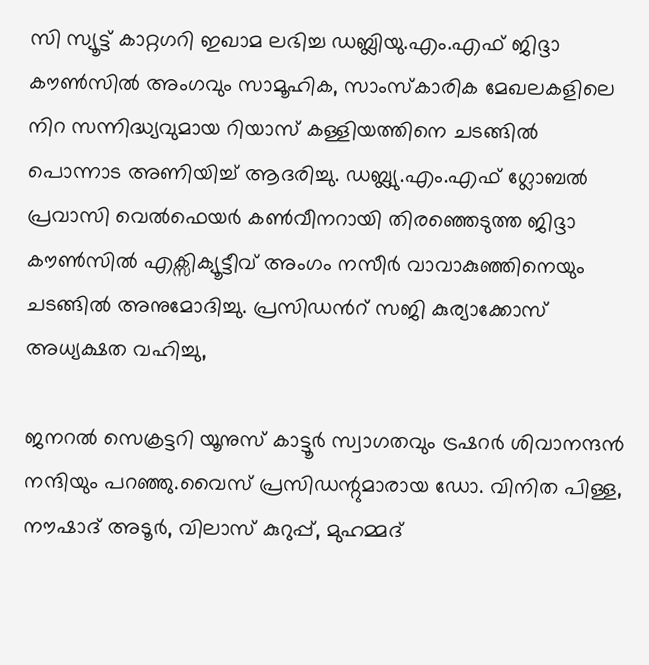സി സ്യൂട്ട് കാറ്റഗറി ഇഖാമ ലഭിച്ച ഡബ്ലിയു.എം.എഫ് ജിദ്ദാ കൗൺസിൽ അംഗവും സാമൂഹിക, സാംസ്‌കാരിക മേഖലകളിലെ നിറ സന്നിദ്ധ്യവുമായ റിയാസ് കള്ളിയത്തിനെ ചടങ്ങിൽ പൊന്നാട അണിയിച്ച് ആദരിച്ചു. ഡബ്ല്യു.എം.എഫ് ഗ്ലോബൽ പ്രവാസി വെൽഫെയർ കൺവീനറായി തിരഞ്ഞെടുത്ത ജിദ്ദാ കൗൺസിൽ എക്സിക്യൂട്ടീവ് അംഗം നസീർ വാവാകുഞ്ഞിനെയും ചടങ്ങിൽ അനുമോദിച്ചു. പ്രസിഡൻറ്‌ സജി കുര്യാക്കോസ് അധ്യക്ഷത വഹിച്ചു,

ജനറൽ സെക്രട്ടറി യൂനുസ് കാട്ടൂർ സ്വാഗതവും ട്രഷറർ ശിവാനന്ദൻ നന്ദിയും പറഞ്ഞു.വൈസ് പ്രസിഡന്റുമാരായ ഡോ. വിനിത പിള്ള, നൗഷാദ് അടൂർ, വിലാസ് കുറുപ്പ്, മുഹമ്മദ്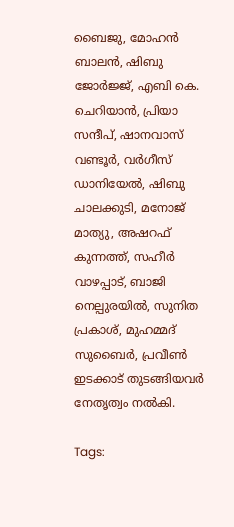ബൈജു, മോഹൻ ബാലൻ, ഷിബു ജോർജ്ജ്, എബി കെ. ചെറിയാൻ, പ്രിയാ സന്ദീപ്, ഷാനവാസ്‌ വണ്ടൂർ, വർഗീസ് ഡാനിയേൽ, ഷിബു ചാലക്കുടി, മനോജ്‌ മാത്യു, അഷറഫ് കുന്നത്ത്, സഹീർ വാഴപ്പാട്, ബാജി നെല്പുരയിൽ, സുനിത പ്രകാശ്, മുഹമ്മദ് സുബൈർ, പ്രവീൺ ഇടക്കാട് തുടങ്ങിയവർ നേതൃത്വം നൽകി.

Tags: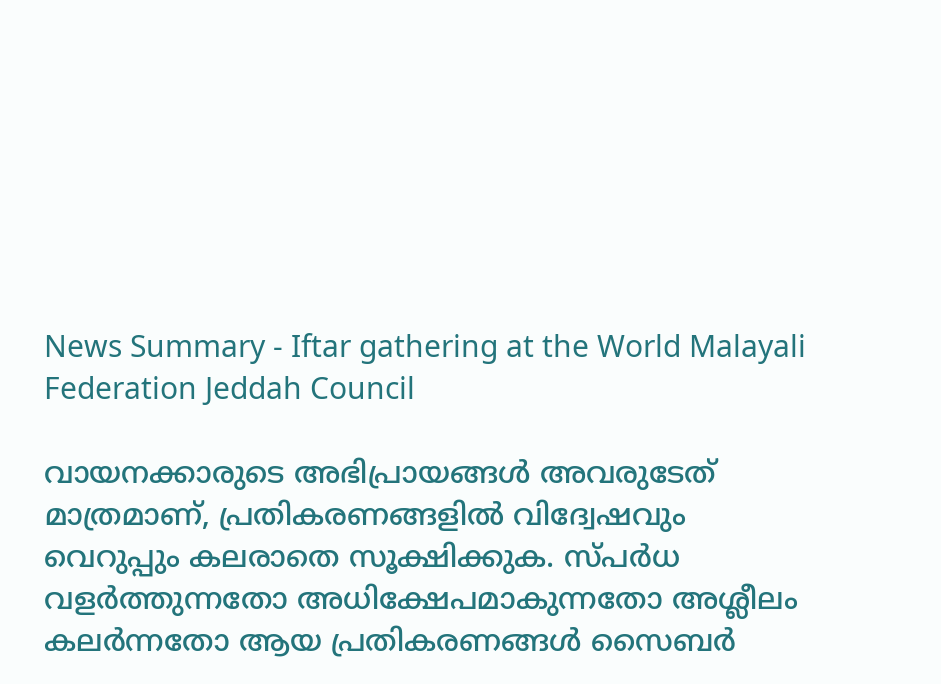News Summary - Iftar gathering at the World Malayali Federation Jeddah Council

വായനക്കാരുടെ അഭിപ്രായങ്ങള്‍ അവരുടേത് മാത്രമാണ്, പ്രതികരണങ്ങളിൽ വിദ്വേഷവും വെറുപ്പും കലരാതെ സൂക്ഷിക്കുക. സ്പർധ വളർത്തുന്നതോ അധിക്ഷേപമാകുന്നതോ അശ്ലീലം കലർന്നതോ ആയ പ്രതികരണങ്ങൾ സൈബർ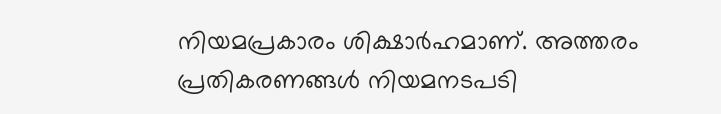നിയമപ്രകാരം ശിക്ഷാർഹമാണ്. അത്തരം പ്രതികരണങ്ങൾ നിയമനടപടി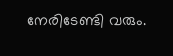നേരിടേണ്ടി വരും.